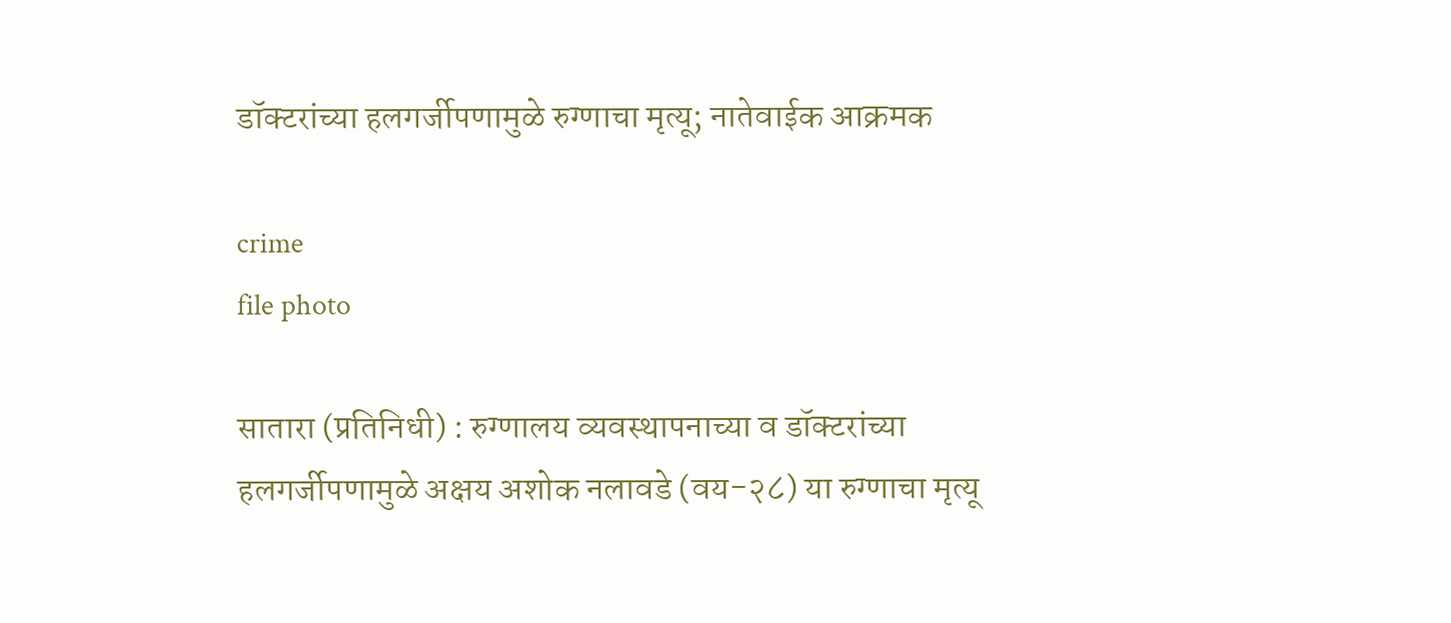डॉक्टरांच्या हलगर्जीपणामुळे रुग्णाचा मृत्यू; नातेवाईक आक्रमक

crime
file photo

सातारा (प्रतिनिधी) : रुग्णालय व्यवस्थापनाच्या व डॉक्टरांच्या हलगर्जीपणामुळे अक्षय अशोक नलावडे (वय-२८) या रुग्णाचा मृत्यू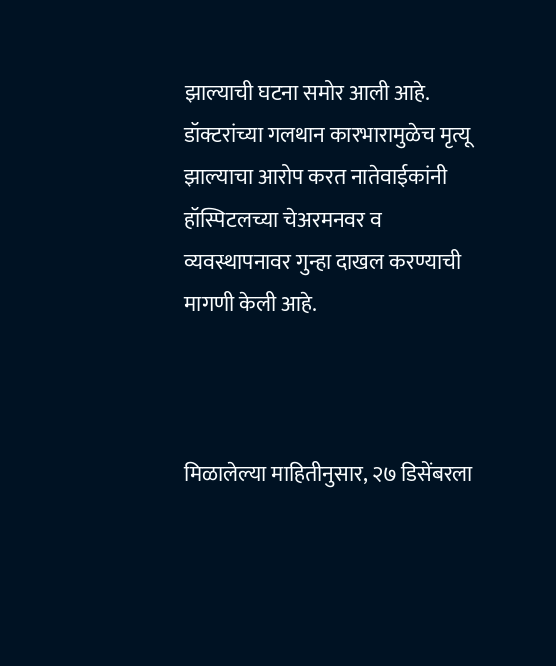झाल्याची घटना समोर आली आहे. डॉक्टरांच्या गलथान कारभारामुळेच मृत्यू झाल्याचा आरोप करत नातेवाईकांनी हॉस्पिटलच्या चेअरमनवर व व्यवस्थापनावर गुन्हा दाखल करण्याची मागणी केली आहे.



मिळालेल्या माहितीनुसार, २७ डिसेंबरला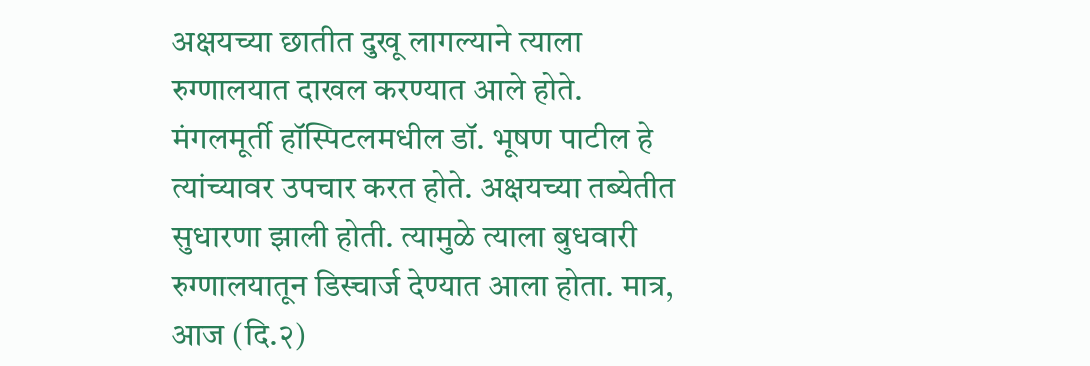अक्षयच्या छातीत दुखू लागल्याने त्याला रुग्णालयात दाखल करण्यात आले होते. मंगलमूर्ती हॉस्पिटलमधील डॉ. भूषण पाटील हे त्यांच्यावर उपचार करत होते. अक्षयच्या तब्येतीत सुधारणा झाली होती. त्यामुळे त्याला बुधवारी रुग्णालयातून डिस्चार्ज देण्यात आला होता. मात्र, आज (दि.२)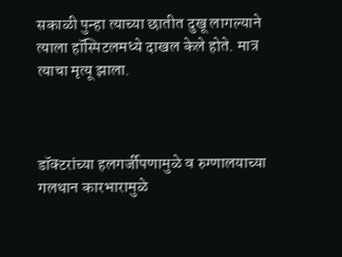सकाळी पुन्हा त्याच्या छातीत दुखू लागल्याने त्याला हॉस्पिटलमध्ये दाखल केले होते. मात्र त्याचा मृत्यू झाला.



डॉक्टरांच्या हलगर्जीपणामुळे व रुग्णालयाच्या गलथान कारभारामुळे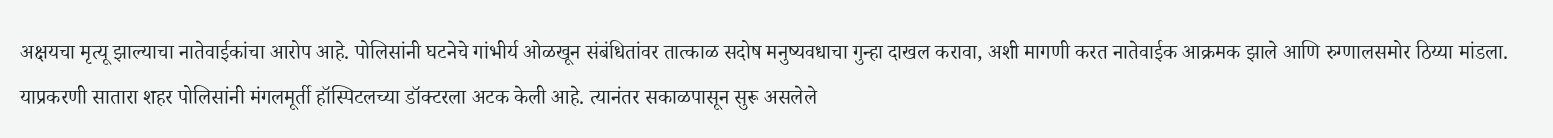अक्षयचा मृत्यू झाल्याचा नातेवाईकांचा आरोप आहे. पोलिसांनी घटनेचे गांभीर्य ओळखून संबंधितांवर तात्काळ सदोष मनुष्यवधाचा गुन्हा दाखल करावा, अशी मागणी करत नातेवाईक आक्रमक झाले आणि रुग्णालसमोर ठिय्या मांडला. याप्रकरणी सातारा शहर पोलिसांनी मंगलमूर्ती हॉस्पिटलच्या डॉक्टरला अटक केली आहे. त्यानंतर सकाळपासून सुरू असलेले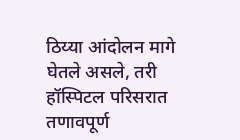ठिय्या आंदोलन मागे घेतले असले, तरी हॉस्पिटल परिसरात तणावपूर्ण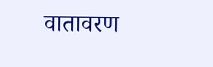वातावरण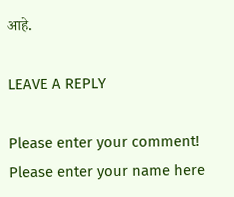आहे.

LEAVE A REPLY

Please enter your comment!
Please enter your name here